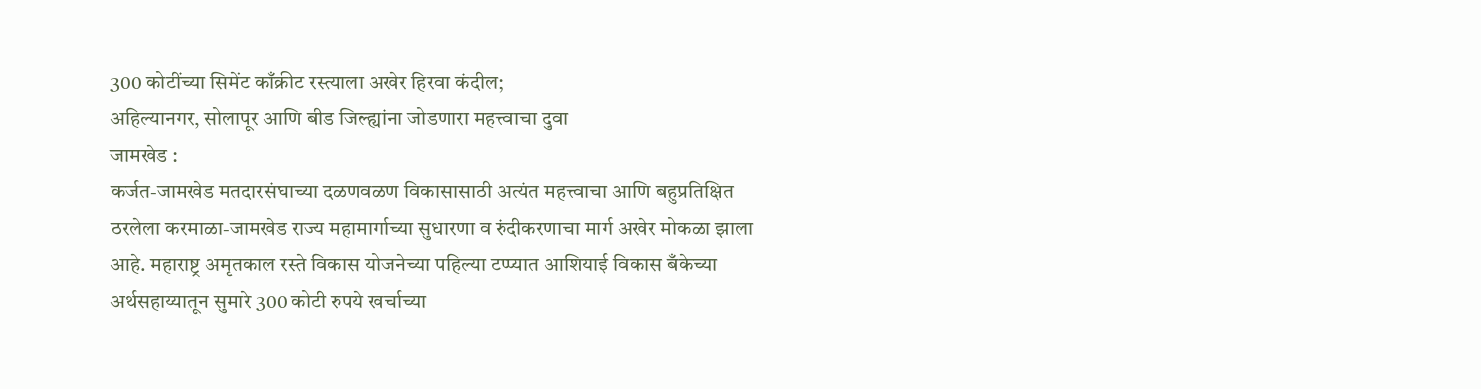300 कोटींच्या सिमेंट काँक्रीट रस्त्याला अखेर हिरवा कंदील;
अहिल्यानगर, सोलापूर आणि बीड जिल्ह्यांना जोडणारा महत्त्वाचा दुवा
जामखेड :
कर्जत-जामखेड मतदारसंघाच्या दळणवळण विकासासाठी अत्यंत महत्त्वाचा आणि बहुप्रतिक्षित ठरलेला करमाळा-जामखेड राज्य महामार्गाच्या सुधारणा व रुंदीकरणाचा मार्ग अखेर मोकळा झाला आहे. महाराष्ट्र अमृतकाल रस्ते विकास योजनेच्या पहिल्या टप्प्यात आशियाई विकास बँकेच्या अर्थसहाय्यातून सुमारे 300 कोटी रुपये खर्चाच्या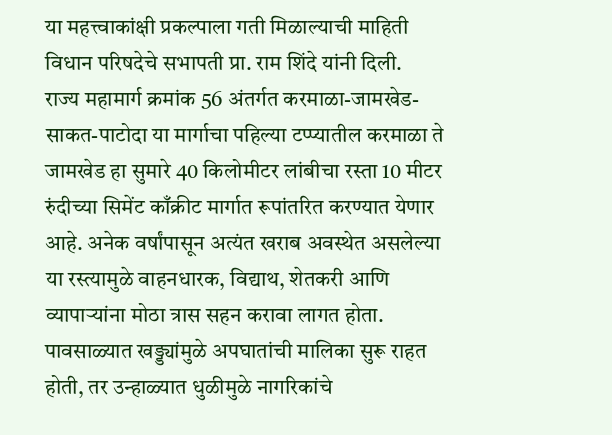या महत्त्वाकांक्षी प्रकल्पाला गती मिळाल्याची माहिती विधान परिषदेचे सभापती प्रा. राम शिंदे यांनी दिली.
राज्य महामार्ग क्रमांक 56 अंतर्गत करमाळा-जामखेड-साकत-पाटोदा या मार्गाचा पहिल्या टप्प्यातील करमाळा ते जामखेड हा सुमारे 40 किलोमीटर लांबीचा रस्ता 10 मीटर रुंदीच्या सिमेंट काँक्रीट मार्गात रूपांतरित करण्यात येणार आहे. अनेक वर्षांपासून अत्यंत खराब अवस्थेत असलेल्या या रस्त्यामुळे वाहनधारक, विद्याथ, शेतकरी आणि व्यापाऱ्यांना मोठा त्रास सहन करावा लागत होता. पावसाळ्यात खड्ड्यांमुळे अपघातांची मालिका सुरू राहत होती, तर उन्हाळ्यात धुळीमुळे नागरिकांचे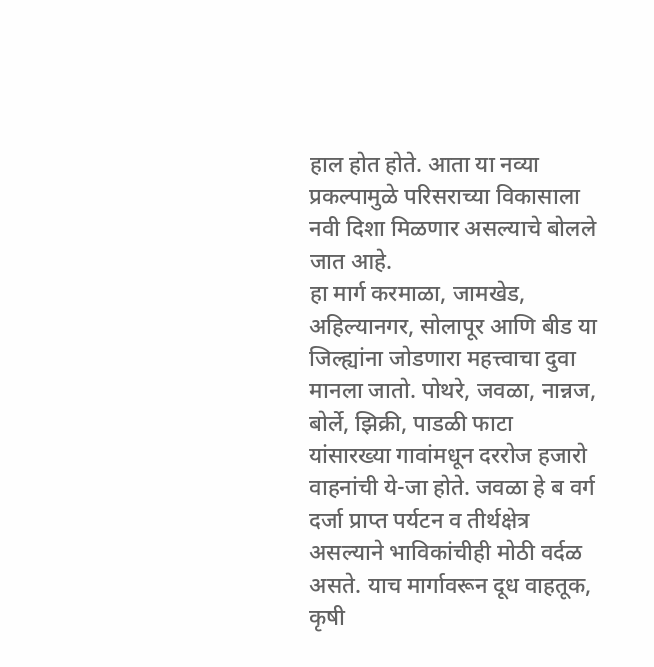हाल होत होते. आता या नव्या प्रकल्पामुळे परिसराच्या विकासाला नवी दिशा मिळणार असल्याचे बोलले जात आहे.
हा मार्ग करमाळा, जामखेड, अहिल्यानगर, सोलापूर आणि बीड या जिल्ह्यांना जोडणारा महत्त्वाचा दुवा मानला जातो. पोथरे, जवळा, नान्नज, बोर्ले, झिक्री, पाडळी फाटा यांसारख्या गावांमधून दररोज हजारो वाहनांची ये-जा होते. जवळा हे ब वर्ग दर्जा प्राप्त पर्यटन व तीर्थक्षेत्र असल्याने भाविकांचीही मोठी वर्दळ असते. याच मार्गावरून दूध वाहतूक, कृषी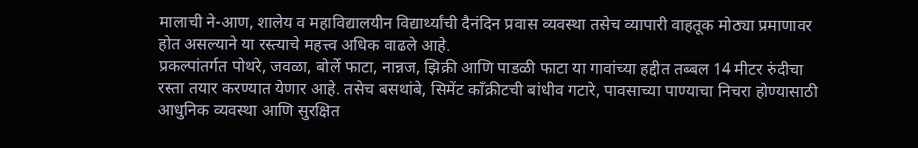मालाची ने-आण, शालेय व महाविद्यालयीन विद्यार्थ्यांची दैनंदिन प्रवास व्यवस्था तसेच व्यापारी वाहतूक मोठ्या प्रमाणावर होत असल्याने या रस्त्याचे महत्त्व अधिक वाढले आहे.
प्रकल्पांतर्गत पोथरे, जवळा, बोर्ले फाटा, नान्नज, झिक्री आणि पाडळी फाटा या गावांच्या हद्दीत तब्बल 14 मीटर रुंदीचा रस्ता तयार करण्यात येणार आहे. तसेच बसथांबे, सिमेंट काँक्रीटची बांधीव गटारे, पावसाच्या पाण्याचा निचरा होण्यासाठी आधुनिक व्यवस्था आणि सुरक्षित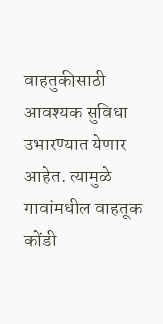वाहतुकीसाठी आवश्यक सुविधा उभारण्यात येणार आहेत. त्यामुळे गावांमधील वाहतूक कोंडी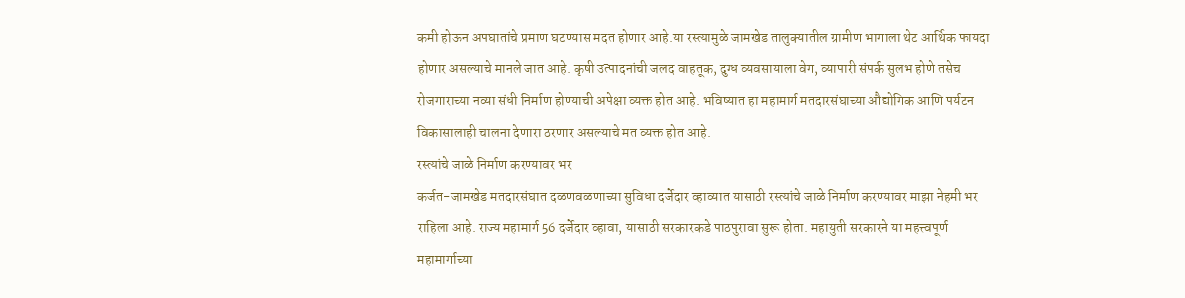कमी होऊन अपघातांचे प्रमाण घटण्यास मदत होणार आहे.या रस्त्यामुळे जामखेड तालुक्यातील ग्रामीण भागाला थेट आर्थिक फायदा होणार असल्याचे मानले जात आहे. कृषी उत्पादनांची जलद वाहतूक, दुग्ध व्यवसायाला वेग, व्यापारी संपर्क सुलभ होणे तसेच रोजगाराच्या नव्या संधी निर्माण होण्याची अपेक्षा व्यक्त होत आहे. भविष्यात हा महामार्ग मतदारसंघाच्या औद्योगिक आणि पर्यटन विकासालाही चालना देणारा ठरणार असल्याचे मत व्यक्त होत आहे.
रस्त्यांचे जाळे निर्माण करण्यावर भर
कर्जत-जामखेड मतदारसंघात दळणवळणाच्या सुविधा दर्जेदार व्हाव्यात यासाठी रस्त्यांचे जाळे निर्माण करण्यावर माझा नेहमी भर राहिला आहे. राज्य महामार्ग 56 दर्जेदार व्हावा, यासाठी सरकारकडे पाठपुरावा सुरू होता. महायुती सरकारने या महत्त्वपूर्ण महामार्गाच्या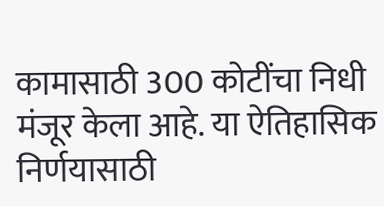कामासाठी 300 कोटींचा निधी मंजूर केला आहे. या ऐतिहासिक निर्णयासाठी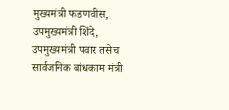मुख्यमंत्री फडणवीस, उपमुख्यमंत्री शिंदे, उपमुख्यमंत्री पवार तसेच सार्वजनिक बांधकाम मंत्री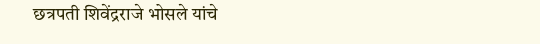छत्रपती शिवेंद्रराजे भोसले यांचे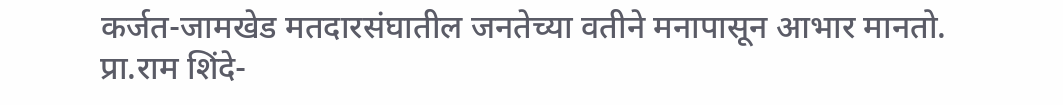कर्जत-जामखेड मतदारसंघातील जनतेच्या वतीने मनापासून आभार मानतो.
प्रा.राम शिंदे-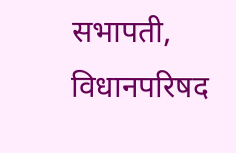सभापती, विधानपरिषद